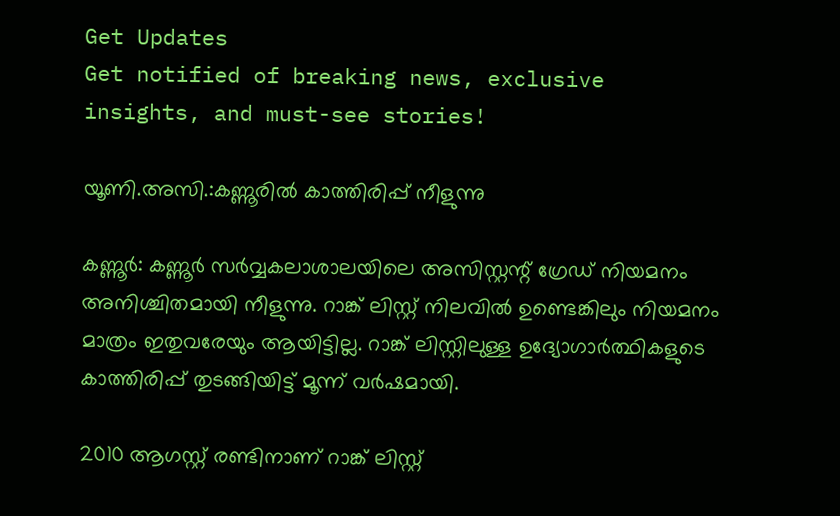Get Updates
Get notified of breaking news, exclusive insights, and must-see stories!

യൂണി.അസി.:കണ്ണൂരില്‍ കാത്തിരിപ്പ് നീളുന്നു

കണ്ണൂര്‍: കണ്ണൂര്‍ സര്‍വ്വകലാശാലയിലെ അസിസ്റ്റന്റ് ഗ്രേഡ് നിയമനം അനിശ്ചിതമായി നീളുന്നു. റാങ്ക് ലിസ്റ്റ് നിലവില്‍ ഉണ്ടെങ്കിലും നിയമനം മാത്രം ഇതുവരേയും ആയിട്ടില്ല. റാങ്ക് ലിസ്റ്റിലുള്ള ഉദ്യോഗാര്‍ത്ഥികളുടെ കാത്തിരിപ്പ് തുടങ്ങിയിട്ട് മൂന്ന് വര്‍ഷമായി.

2010 ആഗസ്റ്റ് രണ്ടിനാണ് റാങ്ക് ലിസ്റ്റ്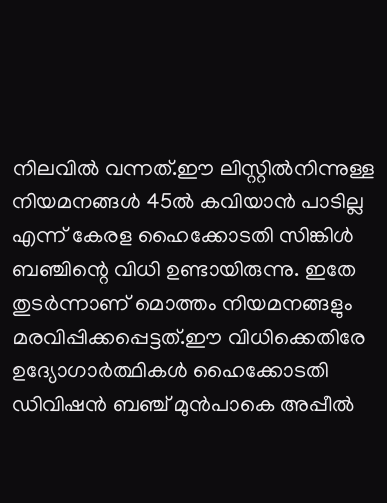നിലവില്‍ വന്നത്.ഈ ലിസ്റ്റില്‍നിന്നുള്ള നിയമനങ്ങള്‍ 45ല്‍ കവിയാന്‍ പാടില്ല എന്ന് കേരള ഹൈക്കോടതി സിങ്കിള്‍ ബഞ്ചിന്റെ വിധി ഉണ്ടായിരുന്നു. ഇതേ തുടര്‍ന്നാണ് മൊത്തം നിയമനങ്ങളും മരവിപ്പിക്കപ്പെട്ടത്.ഈ വിധിക്കെതിരേ ഉദ്യോഗാര്‍ത്ഥികള്‍ ഹൈക്കോടതി ഡിവിഷന്‍ ബഞ്ച് മുന്‍പാകെ അപ്പീല്‍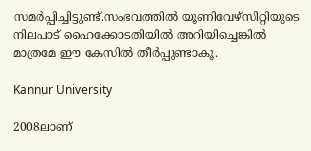സമര്‍പ്പിച്ചിട്ടുണ്ട്.സംഭവത്തില്‍ യൂണിവേഴ്‌സിറ്റിയുടെ നിലപാട് ഹൈക്കോടതിയില്‍ അറിയിച്ചെങ്കില്‍ മാത്രമേ ഈ കേസില്‍ തീര്‍പ്പുണ്ടാകൂ.

Kannur University

2008ലാണ്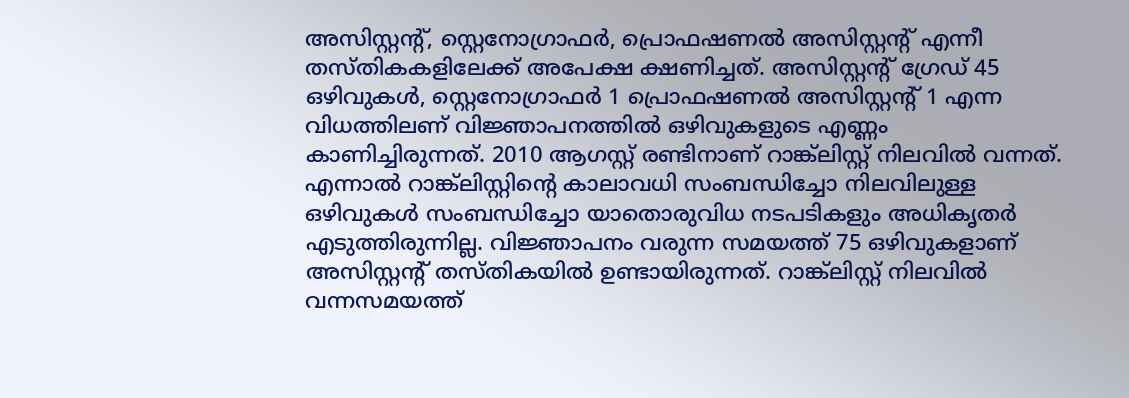അസിസ്റ്റന്റ്, സ്റ്റെനോഗ്രാഫര്‍, പ്രൊഫഷണല്‍ അസിസ്റ്റന്റ് എന്നീ തസ്തികകളിലേക്ക് അപേക്ഷ ക്ഷണിച്ചത്. അസിസ്റ്റന്റ് ഗ്രേഡ് 45 ഒഴിവുകള്‍, സ്റ്റെനോഗ്രാഫര്‍ 1 പ്രൊഫഷണല്‍ അസിസ്റ്റന്റ് 1 എന്ന വിധത്തിലണ് വിജ്ഞാപനത്തില്‍ ഒഴിവുകളുടെ എണ്ണം കാണിച്ചിരുന്നത്. 2010 ആഗസ്റ്റ് രണ്ടിനാണ് റാങ്ക്‌ലിസ്റ്റ് നിലവില്‍ വന്നത്. എന്നാല്‍ റാങ്ക്‌ലിസ്റ്റിന്റെ കാലാവധി സംബന്ധിച്ചോ നിലവിലുള്ള ഒഴിവുകള്‍ സംബന്ധിച്ചോ യാതൊരുവിധ നടപടികളും അധികൃതര്‍ എടുത്തിരുന്നില്ല. വിജ്ഞാപനം വരുന്ന സമയത്ത് 75 ഒഴിവുകളാണ് അസിസ്റ്റന്റ് തസ്തികയില്‍ ഉണ്ടായിരുന്നത്. റാങ്ക്‌ലിസ്റ്റ് നിലവില്‍ വന്നസമയത്ത്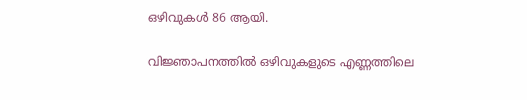ഒഴിവുകള്‍ 86 ആയി.

വിജ്ഞാപനത്തില്‍ ഒഴിവുകളുടെ എണ്ണത്തിലെ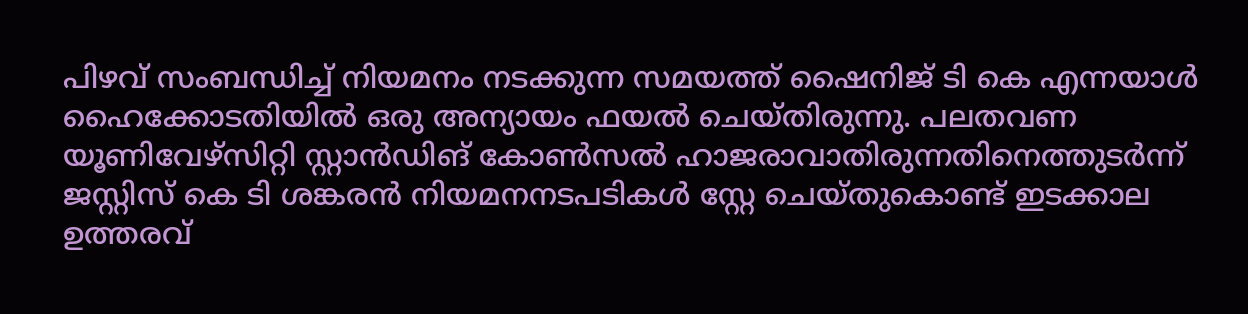പിഴവ് സംബന്ധിച്ച് നിയമനം നടക്കുന്ന സമയത്ത് ഷൈനിജ് ടി കെ എന്നയാള്‍ ഹൈക്കോടതിയില്‍ ഒരു അന്യായം ഫയല്‍ ചെയ്തിരുന്നു. പലതവണ യൂണിവേഴ്‌സിറ്റി സ്റ്റാന്‍ഡിങ് കോണ്‍സല്‍ ഹാജരാവാതിരുന്നതിനെത്തുടര്‍ന്ന് ജസ്റ്റിസ് കെ ടി ശങ്കരന്‍ നിയമനനടപടികള്‍ സ്റ്റേ ചെയ്തുകൊണ്ട് ഇടക്കാല ഉത്തരവ്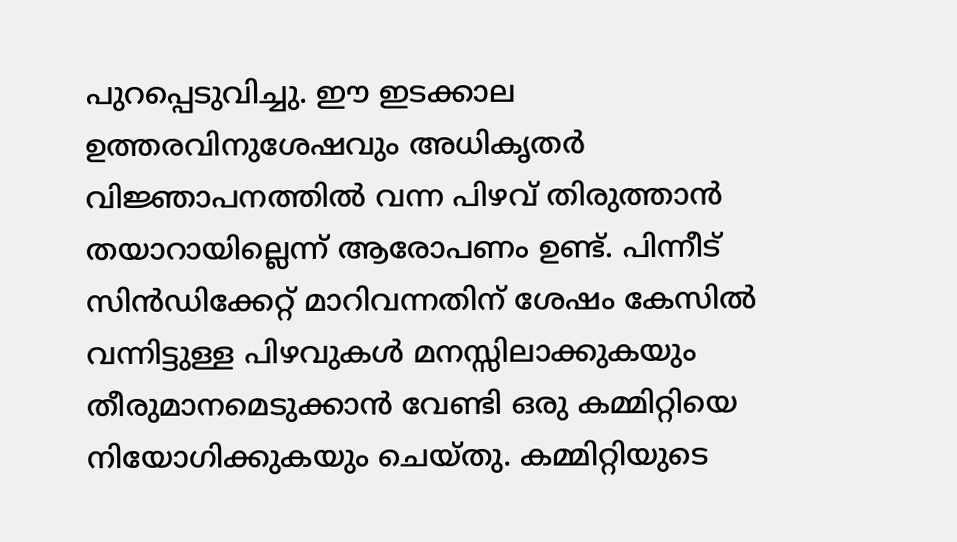പുറപ്പെടുവിച്ചു. ഈ ഇടക്കാല ഉത്തരവിനുശേഷവും അധികൃതര്‍ വിജ്ഞാപനത്തില്‍ വന്ന പിഴവ് തിരുത്താന്‍ തയാറായില്ലെന്ന് ആരോപണം ഉണ്ട്. പിന്നീട് സിന്‍ഡിക്കേറ്റ് മാറിവന്നതിന് ശേഷം കേസില്‍ വന്നിട്ടുള്ള പിഴവുകള്‍ മനസ്സിലാക്കുകയും തീരുമാനമെടുക്കാന്‍ വേണ്ടി ഒരു കമ്മിറ്റിയെ നിയോഗിക്കുകയും ചെയ്തു. കമ്മിറ്റിയുടെ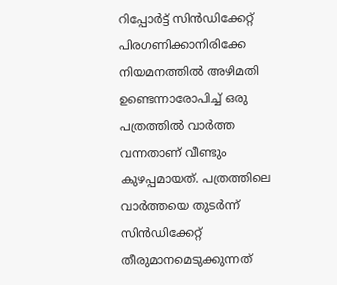റിപ്പോര്‍ട്ട് സിന്‍ഡിക്കേറ്റ് പിരഗണിക്കാനിരിക്കേ നിയമനത്തില്‍ അഴിമതി ഉണ്ടെന്നാരോപിച്ച് ഒരു പത്രത്തില്‍ വാര്‍ത്ത വന്നതാണ് വീണ്ടും കുഴപ്പമായത്. പത്രത്തിലെ വാര്‍ത്തയെ തുടര്‍ന്ന് സിന്‍ഡിക്കേറ്റ് തീരുമാനമെടുക്കുന്നത്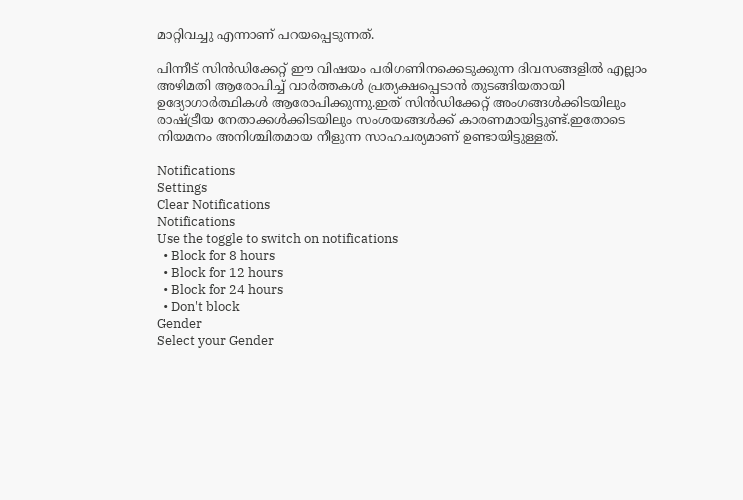മാറ്റിവച്ചു എന്നാണ് പറയപ്പെടുന്നത്.

പിന്നീട് സിന്‍ഡിക്കേറ്റ് ഈ വിഷയം പരിഗണിനക്കെടുക്കുന്ന ദിവസങ്ങളില്‍ എല്ലാം അഴിമതി ആരോപിച്ച് വാര്‍ത്തകള്‍ പ്രത്യക്ഷപ്പെടാന്‍ തുടങ്ങിയതായി ഉദ്യോഗാര്‍ത്ഥികള്‍ ആരോപിക്കുന്നു.ഇത് സിന്‍ഡിക്കേറ്റ് അംഗങ്ങള്‍ക്കിടയിലും രാഷ്ട്രീയ നേതാക്കള്‍ക്കിടയിലും സംശയങ്ങള്‍ക്ക് കാരണമായിട്ടുണ്ട്.ഇതോടെ നിയമനം അനിശ്ചിതമായ നീളുന്ന സാഹചര്യമാണ് ഉണ്ടായിട്ടുള്ളത്.

Notifications
Settings
Clear Notifications
Notifications
Use the toggle to switch on notifications
  • Block for 8 hours
  • Block for 12 hours
  • Block for 24 hours
  • Don't block
Gender
Select your Gender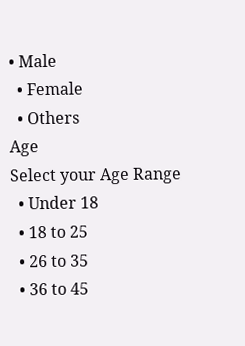• Male
  • Female
  • Others
Age
Select your Age Range
  • Under 18
  • 18 to 25
  • 26 to 35
  • 36 to 45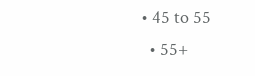• 45 to 55
  • 55+